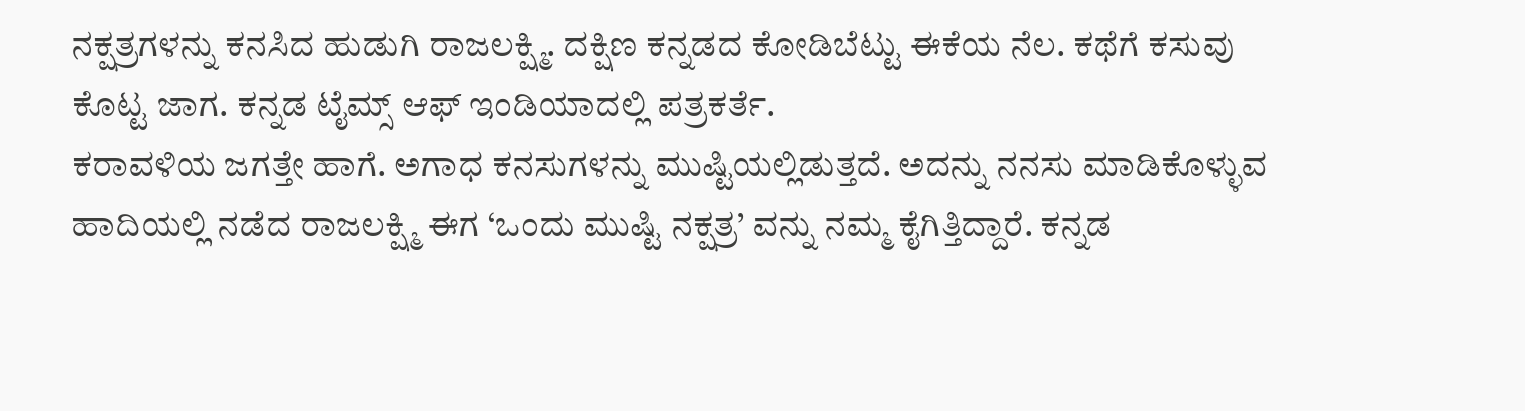ನಕ್ಷತ್ರಗಳನ್ನು ಕನಸಿದ ಹುಡುಗಿ ರಾಜಲಕ್ಷ್ಮಿ. ದಕ್ಷಿಣ ಕನ್ನಡದ ಕೋಡಿಬೆಟ್ಟು ಈಕೆಯ ನೆಲ. ಕಥೆಗೆ ಕಸುವು ಕೊಟ್ಟ ಜಾಗ. ಕನ್ನಡ ಟೈಮ್ಸ್ ಆಫ್ ಇಂಡಿಯಾದಲ್ಲಿ ಪತ್ರಕರ್ತೆ.
ಕರಾವಳಿಯ ಜಗತ್ತೇ ಹಾಗೆ. ಅಗಾಧ ಕನಸುಗಳನ್ನು ಮುಷ್ಟಿಯಲ್ಲಿಡುತ್ತದೆ. ಅದನ್ನು ನನಸು ಮಾಡಿಕೊಳ್ಳುವ ಹಾದಿಯಲ್ಲಿ ನಡೆದ ರಾಜಲಕ್ಷ್ಮಿ ಈಗ ‘ಒಂದು ಮುಷ್ಟಿ ನಕ್ಷತ್ರ’ ವನ್ನು ನಮ್ಮ ಕೈಗಿತ್ತಿದ್ದಾರೆ. ಕನ್ನಡ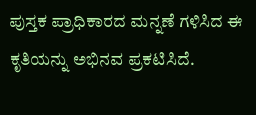ಪುಸ್ತಕ ಪ್ರಾಧಿಕಾರದ ಮನ್ನಣೆ ಗಳಿಸಿದ ಈ ಕೃತಿಯನ್ನು ಅಭಿನವ ಪ್ರಕಟಿಸಿದೆ.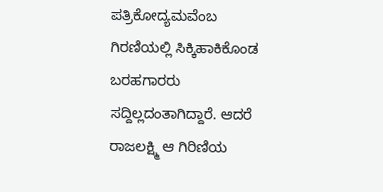ಪತ್ರಿಕೋದ್ಯಮವೆಂಬ ಗಿರಣಿಯಲ್ಲಿ ಸಿಕ್ಕಿಹಾಕಿಕೊಂಡ ಬರಹಗಾರರು ಸದ್ದಿಲ್ಲದಂತಾಗಿದ್ದಾರೆ. ಆದರೆ ರಾಜಲಕ್ಷ್ಮಿ ಆ ಗಿರಿಣಿಯ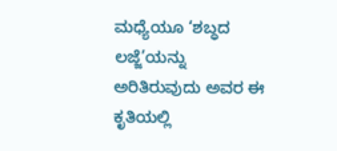ಮಧ್ಯೆಯೂ ‘ಶಬ್ಧದ ಲಜ್ಜೆ’ಯನ್ನು ಅರಿತಿರುವುದು ಅವರ ಈ ಕೃತಿಯಲ್ಲಿ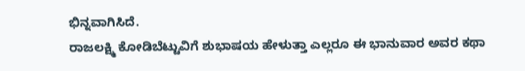ಭಿನ್ನವಾಗಿಸಿದೆ.
ರಾಜಲಕ್ಷ್ಮಿ ಕೋಡಿಬೆಟ್ಟುವಿಗೆ ಶುಭಾಷಯ ಹೇಳುತ್ತಾ ಎಲ್ಲರೂ ಈ ಭಾನುವಾರ ಅವರ ಕಥಾ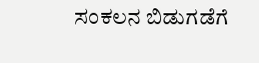ಸಂಕಲನ ಬಿಡುಗಡೆಗೆ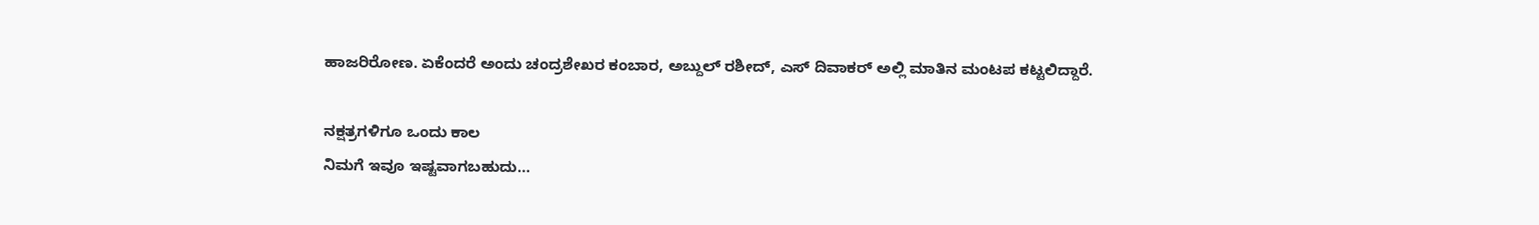ಹಾಜರಿರೋಣ. ಏಕೆಂದರೆ ಅಂದು ಚಂದ್ರಶೇಖರ ಕಂಬಾರ, ಅಬ್ದುಲ್ ರಶೀದ್, ಎಸ್ ದಿವಾಕರ್ ಅಲ್ಲಿ ಮಾತಿನ ಮಂಟಪ ಕಟ್ಟಲಿದ್ದಾರೆ.

ನಕ್ಷತ್ರಗಳಿಗೂ ಒಂದು ಕಾಲ
ನಿಮಗೆ ಇವೂ ಇಷ್ಟವಾಗಬಹುದು…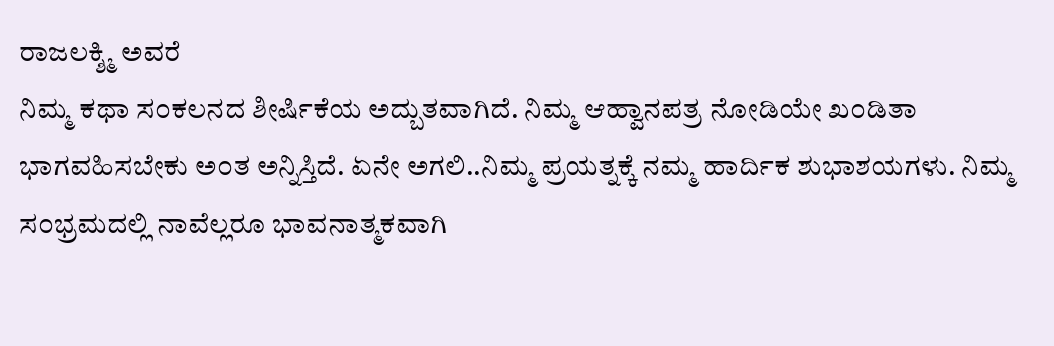ರಾಜಲಕ್ಶ್ಮಿ ಅವರೆ
ನಿಮ್ಮ ಕಥಾ ಸ೦ಕಲನದ ಶೀರ್ಷಿಕೆಯ ಅದ್ಬುತವಾಗಿದೆ. ನಿಮ್ಮ ಆಹ್ವಾನಪತ್ರ ನೋಡಿಯೇ ಖ೦ಡಿತಾ ಭಾಗವಹಿಸಬೇಕು ಅ೦ತ ಅನ್ನಿಸ್ತಿದೆ. ಏನೇ ಅಗಲಿ..ನಿಮ್ಮ ಪ್ರಯತ್ನಕ್ಕೆ ನಮ್ಮ ಹಾರ್ದಿಕ ಶುಭಾಶಯಗಳು. ನಿಮ್ಮ ಸ೦ಭ್ರಮದಲ್ಲಿ ನಾವೆಲ್ಲರೂ ಭಾವನಾತ್ಮಕವಾಗಿ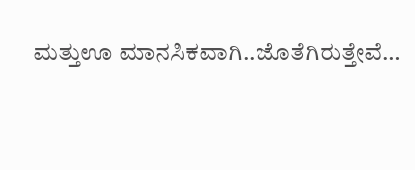ಮತ್ತುಊ ಮಾನಸಿಕವಾಗಿ..ಜೊತೆಗಿರುತ್ತೇವೆ…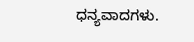ಧನ್ಯವಾದಗಳು.